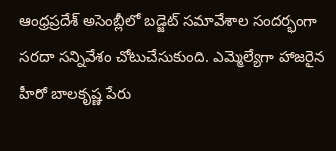ఆంధ్రప్రదేశ్ అసెంబ్లీలో బడ్జెట్ సమావేశాల సందర్భంగా సరదా సన్నివేశం చోటుచేసుకుంది. ఎమ్మెల్యేగా హాజరైన హీరో బాలకృష్ణ పేరు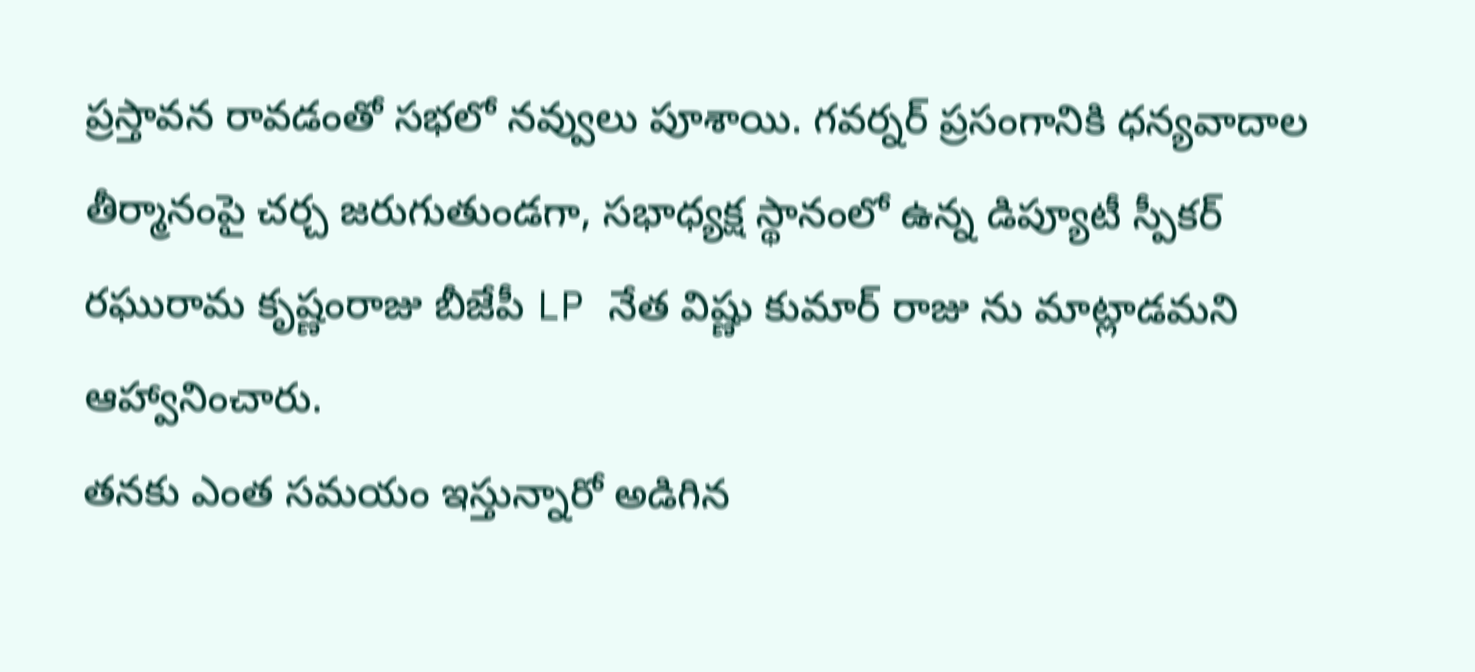ప్రస్తావన రావడంతో సభలో నవ్వులు పూశాయి. గవర్నర్ ప్రసంగానికి ధన్యవాదాల తీర్మానంపై చర్చ జరుగుతుండగా, సభాధ్యక్ష స్థానంలో ఉన్న డిప్యూటీ స్పీకర్ రఘురామ కృష్ణంరాజు బీజేపీ LP నేత విష్ణు కుమార్ రాజు ను మాట్లాడమని ఆహ్వానించారు.
తనకు ఎంత సమయం ఇస్తున్నారో అడిగిన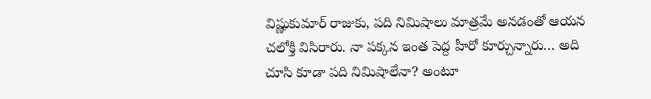విష్ణుకుమార్ రాజుకు, పది నిమిషాలు మాత్రమే అనడంతో ఆయన చలోక్తి విసిరారు. నా పక్కన ఇంత పెద్ద హీరో కూర్చున్నారు… అది చూసి కూడా పది నిమిషాలేనా? అంటూ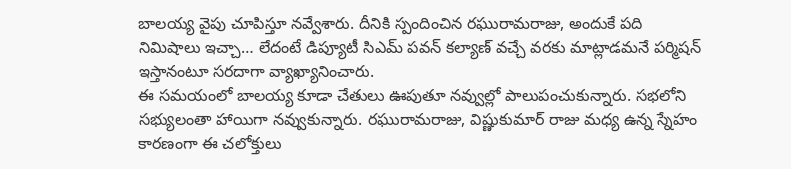బాలయ్య వైపు చూపిస్తూ నవ్వేశారు. దీనికి స్పందించిన రఘురామరాజు, అందుకే పది నిమిషాలు ఇచ్చా… లేదంటే డిప్యూటీ సిఎమ్ పవన్ కల్యాణ్ వచ్చే వరకు మాట్లాడమనే పర్మిషన్ ఇస్తానంటూ సరదాగా వ్యాఖ్యానించారు.
ఈ సమయంలో బాలయ్య కూడా చేతులు ఊపుతూ నవ్వుల్లో పాలుపంచుకున్నారు. సభలోని సభ్యులంతా హాయిగా నవ్వుకున్నారు. రఘురామరాజు, విష్ణుకుమార్ రాజు మధ్య ఉన్న స్నేహం కారణంగా ఈ చలోక్తులు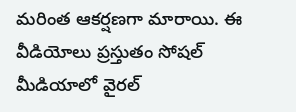మరింత ఆకర్షణగా మారాయి. ఈ వీడియోలు ప్రస్తుతం సోషల్ మీడియాలో వైరల్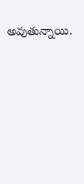అవుతున్నాయి.